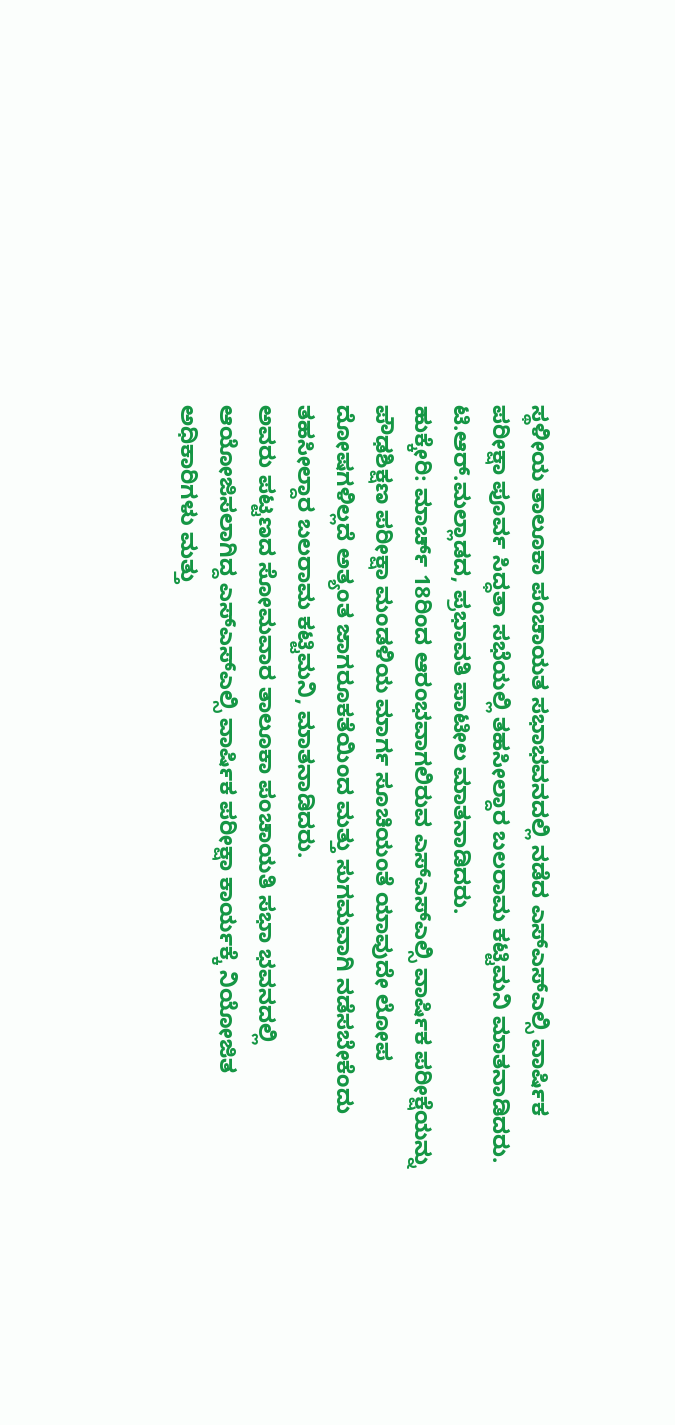ಸ್ಥಳೀಯ ತಾಲೂಕಾ ಪಂಚಾಯತ ಸಭಾಭವನದಲ್ಲಿ ನಡೆದ ಎಸ್ಎಸ್ಎಲ್ಸಿ ವಾರ್ಷಿಕ ಪರೀಕ್ಷಾ ಪೂರ್ವ ಸಿದ್ಧತಾ ಸಭೆಯಲ್ಲಿ ತಹಸೀಲ್ದಾರ ಬಲರಾಮ ಕಟ್ಟಿಮನಿ ಮಾತನಾಡಿದರು. ಟಿ.ಆರ್.ಮಲ್ಲಾಡದ, ಪ್ರಭಾವತಿ ಪಾಟೀಲ ಮಾತನಾಡಿದರು.
ಹುಕ್ಕೇರಿ: ಮಾರ್ಚ್ 18ರಿಂದ ಆರಂಭವಾಗಲಿರುವ ಎಸ್ಎಸ್ಎಲ್ಸಿ ವಾರ್ಷಿಕ ಪರೀಕ್ಷೆಯನ್ನು ಪೌಢಶಿಕ್ಷಣ ಪರೀಕ್ಷಾ ಮಂಡಳಿಯ ಮಾರ್ಗ ಸೂಚಿಯಂತೆ ಯಾವುದೇ ಲೋಪ ದೋಷಗಳಿಲ್ಲದೆ ಅತ್ಯಂತ ಜಾಗರೂಕತೆಯಿಂದ ಮತ್ತು ಸುಗಮವಾಗಿ ನಡೆಸಬೇಕೆಂದು ತಹಸೀಲ್ದಾರ ಬಲರಾಮ ಕಟ್ಟಿಮನಿ, ಮಾತನಾಡಿದರು.
ಅವರು ಪಟ್ಟಣದ ಸೋಮವಾರ ತಾಲೂಕಾ ಪಂಚಾಯತಿ ಸಭಾ ಭವನದಲ್ಲಿ ಆಯೋಜಿಸಲಾಗಿದ್ದ ಎಸ್ಎಸ್ಎಲ್ಸಿ ವಾರ್ಷಿಕ ಪರೀಕ್ಷಾ ಕಾರ್ಯಕ್ಕೆ ನಿಯೋಜಿತ ಅಧಿಕಾರಿಗಳು ಮತ್ತು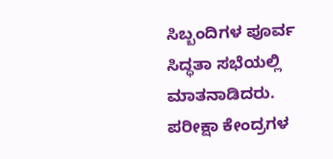ಸಿಬ್ಬಂದಿಗಳ ಪೂರ್ವ ಸಿದ್ಧತಾ ಸಭೆಯಲ್ಲಿ ಮಾತನಾಡಿದರು. ಪರೀಕ್ಷಾ ಕೇಂದ್ರಗಳ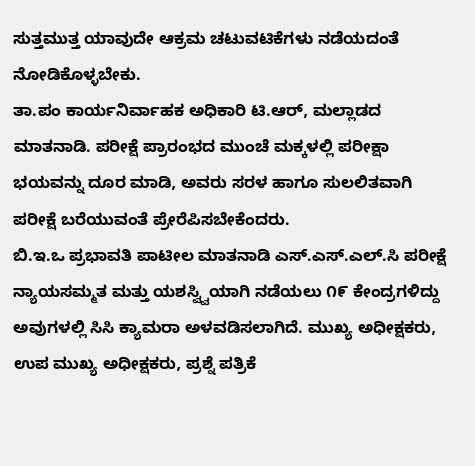ಸುತ್ತಮುತ್ತ ಯಾವುದೇ ಆಕ್ರಮ ಚಟುವಟಿಕೆಗಳು ನಡೆಯದಂತೆ ನೋಡಿಕೊಳ್ಳಬೇಕು.
ತಾ.ಪಂ ಕಾರ್ಯನಿರ್ವಾಹಕ ಅಧಿಕಾರಿ ಟಿ.ಆರ್, ಮಲ್ಲಾಡದ ಮಾತನಾಡಿ. ಪರೀಕ್ಷೆ ಪ್ರಾರಂಭದ ಮುಂಚೆ ಮಕ್ಕಳಲ್ಲಿ ಪರೀಕ್ಷಾ ಭಯವನ್ನು ದೂರ ಮಾಡಿ, ಅವರು ಸರಳ ಹಾಗೂ ಸುಲಲಿತವಾಗಿ ಪರೀಕ್ಷೆ ಬರೆಯುವಂತೆ ಪ್ರೇರೆಪಿಸಬೇಕೆಂದರು.
ಬಿ.ಇ.ಒ ಪ್ರಭಾವತಿ ಪಾಟೀಲ ಮಾತನಾಡಿ ಎಸ್.ಎಸ್.ಎಲ್.ಸಿ ಪರೀಕ್ಷೆ ನ್ಯಾಯಸಮ್ಮತ ಮತ್ತು ಯಶಸ್ವ್ವಿಯಾಗಿ ನಡೆಯಲು ೧೯ ಕೇಂದ್ರಗಳಿದ್ದು ಅವುಗಳಲ್ಲಿ ಸಿಸಿ ಕ್ಯಾಮರಾ ಅಳವಡಿಸಲಾಗಿದೆ. ಮುಖ್ಯ ಅಧೀಕ್ಷಕರು, ಉಪ ಮುಖ್ಯ ಅಧೀಕ್ಷಕರು, ಪ್ರಶ್ನೆ ಪತ್ರಿಕೆ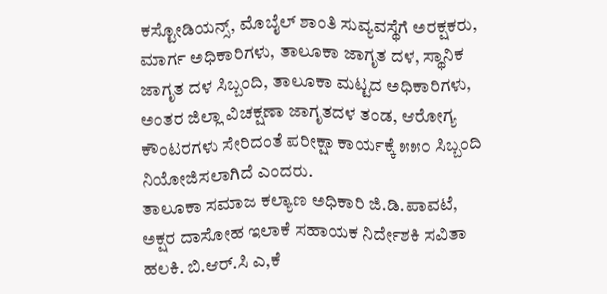ಕಸ್ಟೋಡಿಯನ್ಸ್, ಮೊಬೈಲ್ ಶಾಂತಿ ಸುವ್ಯವಸ್ಥೆಗೆ ಅರಕ್ಷಕರು, ಮಾರ್ಗ ಅಧಿಕಾರಿಗಳು, ತಾಲೂಕಾ ಜಾಗೃತ ದಳ, ಸ್ಥಾನಿಕ ಜಾಗೃತ ದಳ ಸಿಬ್ಬಂದಿ, ತಾಲೂಕಾ ಮಟ್ಟದ ಅಧಿಕಾರಿಗಳು, ಅಂತರ ಜಿಲ್ಲಾ ವಿಚಕ್ಷಣಾ ಜಾಗೃತದಳ ತಂಡ, ಆರೋಗ್ಯ ಕೌಂಟರಗಳು ಸೇರಿದಂತೆ ಪರೀಕ್ಷಾ ಕಾರ್ಯಕ್ಕೆ ೫೫೦ ಸಿಬ್ಬಂದಿ ನಿಯೋಜಿಸಲಾಗಿದೆ ಎಂದರು.
ತಾಲೂಕಾ ಸಮಾಜ ಕಲ್ಯಾಣ ಅಧಿಕಾರಿ ಜಿ.ಡಿ.ಪಾವಟೆ, ಅಕ್ಷರ ದಾಸೋಹ ಇಲಾಕೆ ಸಹಾಯಕ ನಿರ್ದೇಶಕಿ ಸವಿತಾ ಹಲಕಿ. ಬಿ.ಆರ್.ಸಿ ಎ,ಕೆ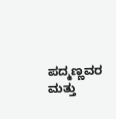ಪದ್ಮಣ್ಣವರ ಮತ್ತು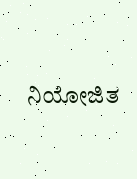ನಿಯೋಜಿತ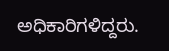ಅಧಿಕಾರಿಗಳಿದ್ದರು.